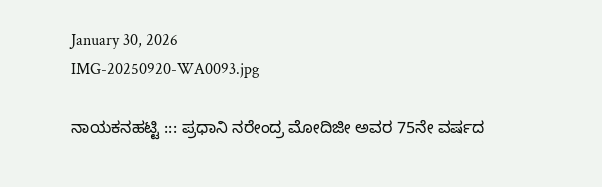January 30, 2026
IMG-20250920-WA0093.jpg

ನಾಯಕನಹಟ್ಟಿ ::: ಪ್ರಧಾನಿ ನರೇಂದ್ರ ಮೋದಿಜೀ ಅವರ 75ನೇ ವರ್ಷದ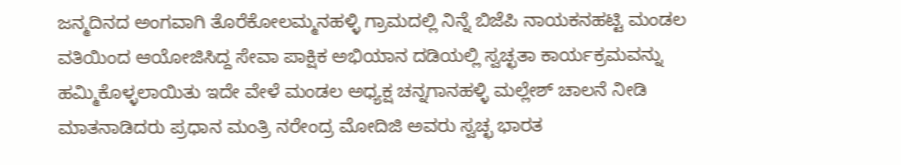ಜನ್ಮದಿನದ ಅಂಗವಾಗಿ ತೊರೆಕೋಲಮ್ಮನಹಳ್ಳಿ ಗ್ರಾಮದಲ್ಲಿ ನಿನ್ನೆ ಬಿಜೆಪಿ ನಾಯಕನಹಟ್ಟಿ ಮಂಡಲ ವತಿಯಿಂದ ಆಯೋಜಿಸಿದ್ದ ಸೇವಾ ಪಾಕ್ಷಿಕ ಅಭಿಯಾನ ದಡಿಯಲ್ಲಿ ಸ್ವಚ್ಛತಾ ಕಾರ್ಯಕ್ರಮವನ್ನು ಹಮ್ಮಿಕೊಳ್ಳಲಾಯಿತು ಇದೇ ವೇಳೆ ಮಂಡಲ ಅಧ್ಯಕ್ಷ ಚನ್ನಗಾನಹಳ್ಳಿ ಮಲ್ಲೇಶ್ ಚಾಲನೆ ನೀಡಿ ಮಾತನಾಡಿದರು ಪ್ರಧಾನ ಮಂತ್ರಿ ನರೇಂದ್ರ ಮೋದಿಜಿ ಅವರು ಸ್ವಚ್ಛ ಭಾರತ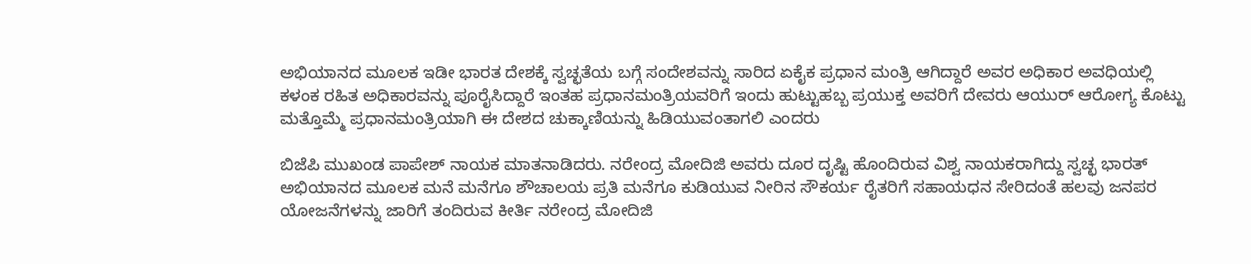ಅಭಿಯಾನದ ಮೂಲಕ ಇಡೀ ಭಾರತ ದೇಶಕ್ಕೆ ಸ್ವಚ್ಛತೆಯ ಬಗ್ಗೆ ಸಂದೇಶವನ್ನು ಸಾರಿದ ಏಕೈಕ ಪ್ರಧಾನ ಮಂತ್ರಿ ಆಗಿದ್ದಾರೆ ಅವರ ಅಧಿಕಾರ ಅವಧಿಯಲ್ಲಿ ಕಳಂಕ ರಹಿತ ಅಧಿಕಾರವನ್ನು ಪೂರೈಸಿದ್ದಾರೆ ಇಂತಹ ಪ್ರಧಾನಮಂತ್ರಿಯವರಿಗೆ ಇಂದು ಹುಟ್ಟುಹಬ್ಬ ಪ್ರಯುಕ್ತ ಅವರಿಗೆ ದೇವರು ಆಯುರ್ ಆರೋಗ್ಯ ಕೊಟ್ಟು ಮತ್ತೊಮ್ಮೆ ಪ್ರಧಾನಮಂತ್ರಿಯಾಗಿ ಈ ದೇಶದ ಚುಕ್ಕಾಣಿಯನ್ನು ಹಿಡಿಯುವಂತಾಗಲಿ ಎಂದರು

ಬಿಜೆಪಿ ಮುಖಂಡ ಪಾಪೇಶ್ ನಾಯಕ ಮಾತನಾಡಿದರು. ನರೇಂದ್ರ ಮೋದಿಜಿ ಅವರು ದೂರ ದೃಷ್ಟಿ ಹೊಂದಿರುವ ವಿಶ್ವ ನಾಯಕರಾಗಿದ್ದು ಸ್ವಚ್ಛ ಭಾರತ್ ಅಭಿಯಾನದ ಮೂಲಕ ಮನೆ ಮನೆಗೂ ಶೌಚಾಲಯ ಪ್ರತಿ ಮನೆಗೂ ಕುಡಿಯುವ ನೀರಿನ ಸೌಕರ್ಯ ರೈತರಿಗೆ ಸಹಾಯಧನ ಸೇರಿದಂತೆ ಹಲವು ಜನಪರ ಯೋಜನೆಗಳನ್ನು ಜಾರಿಗೆ ತಂದಿರುವ ಕೀರ್ತಿ ನರೇಂದ್ರ ಮೋದಿಜಿ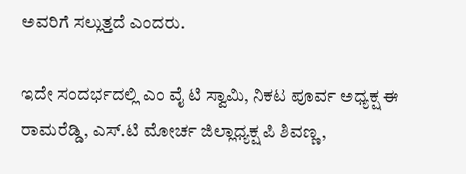ಅವರಿಗೆ ಸಲ್ಲುತ್ತದೆ ಎಂದರು.

ಇದೇ ಸಂದರ್ಭದಲ್ಲಿ ಎಂ ವೈ ಟಿ ಸ್ವಾಮಿ, ನಿಕಟ ಪೂರ್ವ ಅಧ್ಯಕ್ಷ ಈ ರಾಮರೆಡ್ಡಿ, ಎಸ್.ಟಿ ಮೋರ್ಚ ಜಿಲ್ಲಾಧ್ಯಕ್ಷ ಪಿ ಶಿವಣ್ಣ,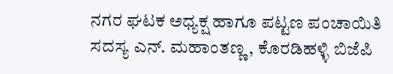ನಗರ ಘಟಕ ಅಧ್ಯಕ್ಷ ಹಾಗೂ ಪಟ್ಟಣ ಪಂಚಾಯಿತಿ ಸದಸ್ಯ ಎನ್. ಮಹಾಂತಣ್ಣ, ಕೊರಡಿಹಳ್ಳಿ ಬಿಜೆಪಿ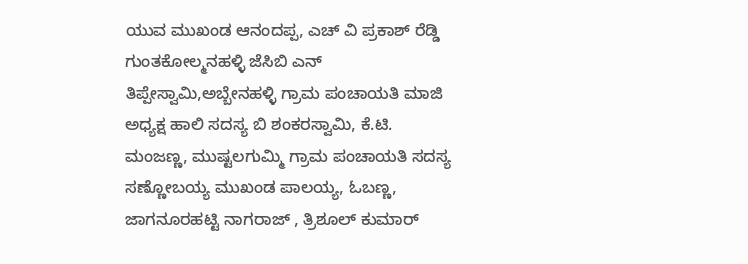ಯುವ ಮುಖಂಡ ಆನಂದಪ್ಪ, ಎಚ್ ವಿ ಪ್ರಕಾಶ್ ರೆಡ್ಡಿ ಗುಂತಕೋಲ್ಮನಹಳ್ಳಿ ಜೆಸಿಬಿ ಎನ್ ತಿಪ್ಪೇಸ್ವಾಮಿ,ಅಬ್ಬೇನಹಳ್ಳಿ ಗ್ರಾಮ ಪಂಚಾಯತಿ ಮಾಜಿ ಅಧ್ಯಕ್ಷ ಹಾಲಿ ಸದಸ್ಯ ಬಿ ಶಂಕರಸ್ವಾಮಿ, ಕೆ.ಟಿ.
ಮಂಜಣ್ಣ, ಮುಷ್ಟಲಗುಮ್ಮಿ ಗ್ರಾಮ ಪಂಚಾಯತಿ ಸದಸ್ಯ ಸಣ್ಣೋಬಯ್ಯ ಮುಖಂಡ ಪಾಲಯ್ಯ, ಓಬಣ್ಣ, ಜಾಗನೂರಹಟ್ಟಿ ನಾಗರಾಜ್ , ತ್ರಿಶೂಲ್ ಕುಮಾರ್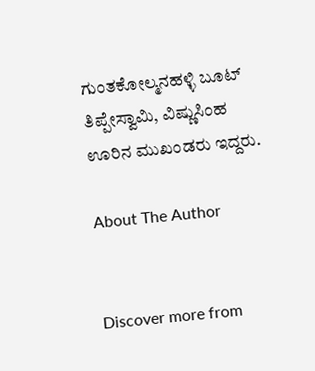ಗುಂತಕೋಲ್ಮನಹಳ್ಳಿ ಬೂಟ್ ತಿಪ್ಪೇಸ್ವಾಮಿ, ವಿಷ್ಣುಸಿಂಹ
ಊರಿನ ಮುಖಂಡರು ಇದ್ದರು.

About The Author


Discover more from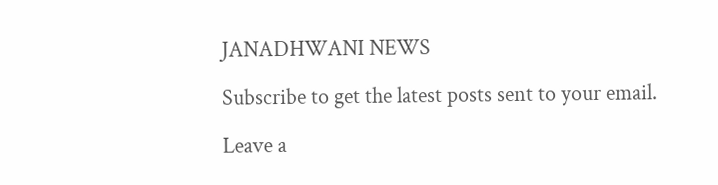JANADHWANI NEWS

Subscribe to get the latest posts sent to your email.

Leave a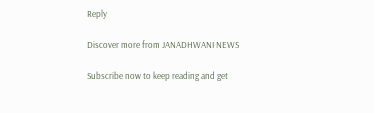Reply

Discover more from JANADHWANI NEWS

Subscribe now to keep reading and get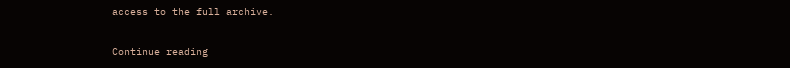access to the full archive.

Continue reading